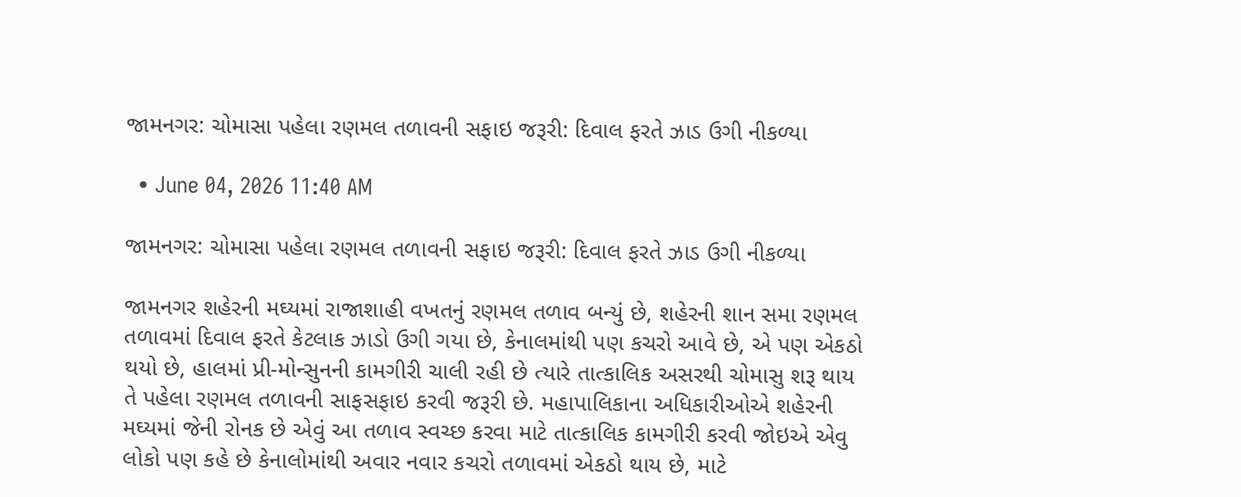જામનગર: ચોમાસા પહેલા રણમલ તળાવની સફાઇ જરૂરી: દિવાલ ફરતે ઝાડ ઉગી નીકળ્યા

  • June 04, 2026 11:40 AM

જામનગર: ચોમાસા પહેલા રણમલ તળાવની સફાઇ જરૂરી: દિવાલ ફરતે ઝાડ ઉગી નીકળ્યા

જામનગર શહેરની મઘ્યમાં રાજાશાહી વખતનું રણમલ તળાવ બન્યું છે, શહેરની શાન સમા રણમલ તળાવમાં દિવાલ ફરતે કેટલાક ઝાડો ઉગી ગયા છે, કેનાલમાંથી પણ કચરો આવે છે, એ પણ એકઠો થયો છે, હાલમાં પ્રી-મોન્સુનની કામગીરી ચાલી રહી છે ત્યારે તાત્કાલિક અસરથી ચોમાસુ શરૂ થાય તે પહેલા રણમલ તળાવની સાફસફાઇ કરવી જરૂરી છે. મહાપાલિકાના અધિકારીઓએ શહેરની મઘ્યમાં જેની રોનક છે એવું આ તળાવ સ્વચ્છ કરવા માટે તાત્કાલિક કામગીરી કરવી જોઇએ એવુ લોકો પણ કહે છે કેનાલોમાંથી અવાર નવાર કચરો તળાવમાં એકઠો થાય છે, માટે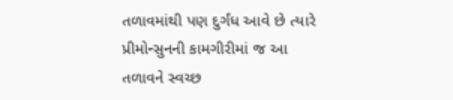તળાવમાંથી પણ દુર્ગંધ આવે છે ત્યારે પ્રીમોન્સુનની કામગીરીમાં જ આ તળાવને સ્વચ્છ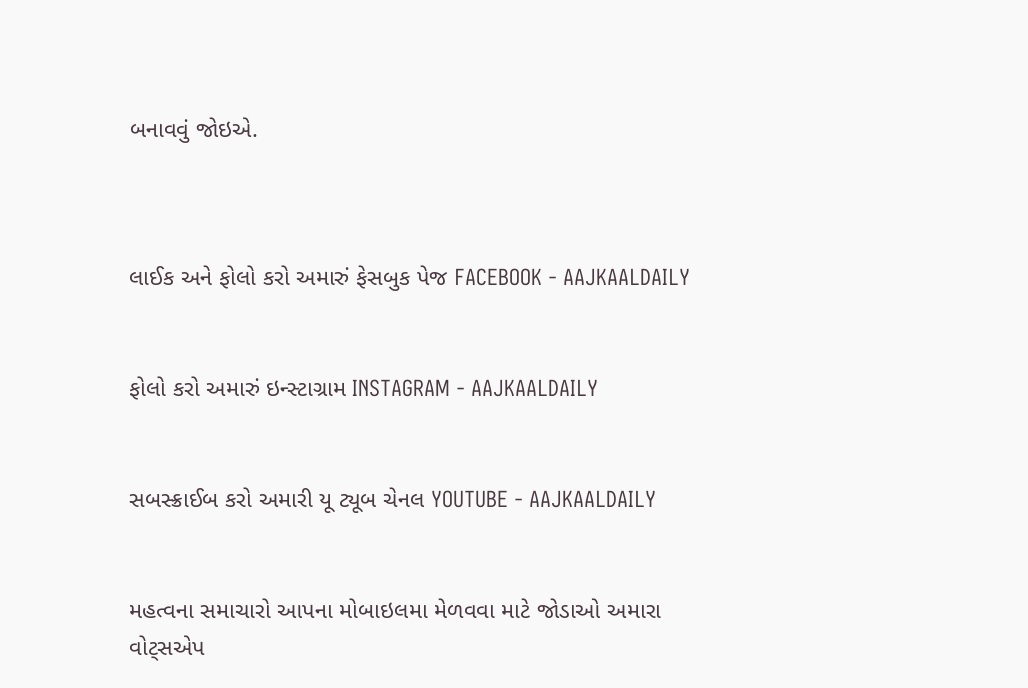બનાવવું જોઇએ.



લાઈક અને ફોલો કરો અમારું ફેસબુક પેજ FACEBOOK - AAJKAALDAILY


ફોલો કરો અમારું ઇન્સ્ટાગ્રામ INSTAGRAM - AAJKAALDAILY


સબસ્ક્રાઈબ કરો અમારી યૂ ટ્યૂબ ચેનલ YOUTUBE - AAJKAALDAILY


મહત્વના સમાચારો આપના મોબાઇલમા મેળવવા માટે જોડાઓ અમારા વોટ્સએપ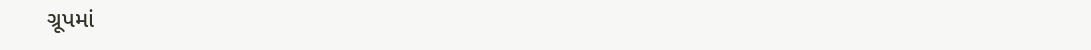ગ્રૂપમાં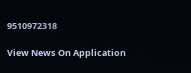9510972318

View News On Application